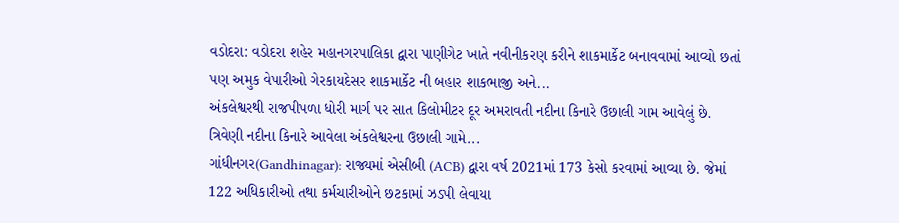વડોદરા: વડોદરા શહેર મહાનગરપાલિકા દ્વારા પાણીગેટ ખાતે નવીનીકરણ કરીને શાકમાર્કેટ બનાવવામાં આવ્યો છતાં પણ અમુક વેપારીઓ ગેરકાયદેસર શાકમાર્કેટ ની બહાર શાકભાજી અને...
અંકલેશ્વરથી રાજપીપળા ધોરી માર્ગ પર સાત કિલોમીટર દૂર અમરાવતી નદીના કિનારે ઉછાલી ગામ આવેલું છે. ત્રિવેણી નદીના કિનારે આવેલા અંકલેશ્વરના ઉછાલી ગામે...
ગાંધીનગર(Gandhinagar): રાજ્યમાં એસીબી (ACB) દ્વારા વર્ષ 2021માં 173 કેસો કરવામાં આવ્યા છે. જેમાં 122 અધિકારીઓ તથા કર્મચારીઓને છટકામાં ઝડપી લેવાયા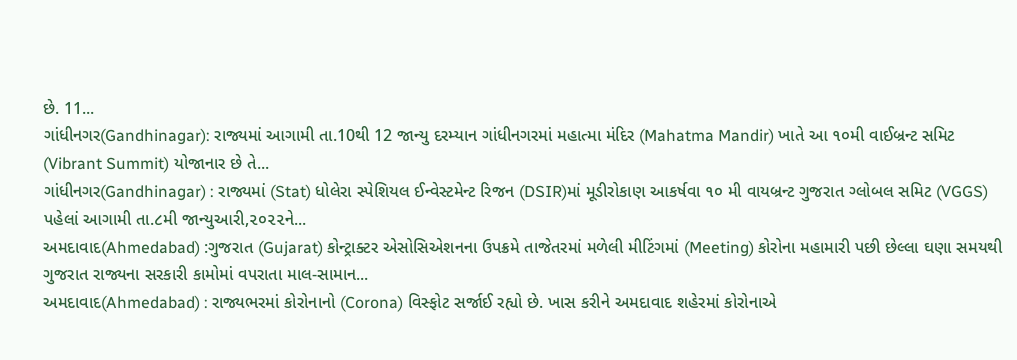છે. 11...
ગાંધીનગર(Gandhinagar): રાજ્યમાં આગામી તા.10થી 12 જાન્યુ દરમ્યાન ગાંધીનગરમાં મહાત્મા મંદિર (Mahatma Mandir) ખાતે આ ૧૦મી વાઈબ્રન્ટ સમિટ (Vibrant Summit) યોજાનાર છે તે...
ગાંધીનગર(Gandhinagar) : રાજ્યમાં (Stat) ધોલેરા સ્પેશિયલ ઈન્વેસ્ટમેન્ટ રિજન (DSIR)માં મૂડીરોકાણ આકર્ષવા ૧૦ મી વાયબ્રન્ટ ગુજરાત ગ્લોબલ સમિટ (VGGS) પહેલાં આગામી તા.૮મી જાન્યુઆરી,૨૦૨૨ને...
અમદાવાદ(Ahmedabad) :ગુજરાત (Gujarat) કોન્ટ્રાક્ટર એસોસિએશનના ઉપક્રમે તાજેતરમાં મળેલી મીટિંગમાં (Meeting) કોરોના મહામારી પછી છેલ્લા ઘણા સમયથી ગુજરાત રાજ્યના સરકારી કામોમાં વપરાતા માલ-સામાન...
અમદાવાદ(Ahmedabad) : રાજ્યભરમાં કોરોનાનો (Corona) વિસ્ફોટ સર્જાઈ રહ્યો છે. ખાસ કરીને અમદાવાદ શહેરમાં કોરોનાએ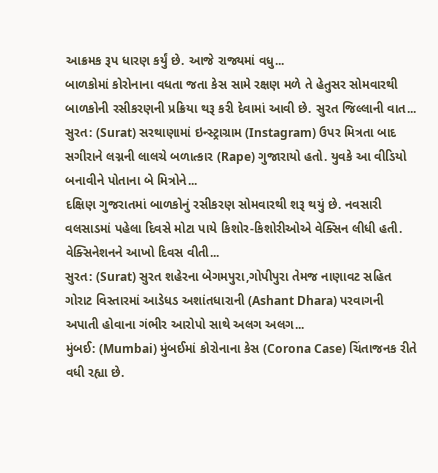આક્રમક રૂપ ધારણ કર્યું છે. આજે રાજ્યમાં વધુ...
બાળકોમાં કોરોનાના વધતા જતા કેસ સામે રક્ષણ મળે તે હેતુસર સોમવારથી બાળકોની રસીકરણની પ્રક્રિયા થરૂ કરી દેવામાં આવી છે. સુરત જિલ્લાની વાત...
સુરત: (Surat) સરથાણામાં ઇન્સ્ટ્રાગ્રામ (Instagram) ઉપર મિત્રતા બાદ સગીરાને લગ્નની લાલચે બળાત્કાર (Rape) ગુજારાયો હતો. યુવકે આ વીડિયો બનાવીને પોતાના બે મિત્રોને...
દક્ષિણ ગુજરાતમાં બાળકોનું રસીકરણ સોમવારથી શરૂ થયું છે. નવસારી વલસાડમાં પહેલા દિવસે મોટા પાયે કિશોર-કિશોરીઓએ વેક્સિન લીધી હતી. વેક્સિનેશનને આખો દિવસ વીતી...
સુરત: (Surat) સુરત શહેરના બેગમપુરા,ગોપીપુરા તેમજ નાણાવટ સહિત ગોરાટ વિસ્તારમાં આડેધડ અશાંતધારાની (Ashant Dhara) પરવાગની અપાતી હોવાના ગંભીર આરોપો સાથે અલગ અલગ...
મુંબઈ: (Mumbai) મુંબઈમાં કોરોનાના કેસ (Corona Case) ચિંતાજનક રીતે વધી રહ્યા છે.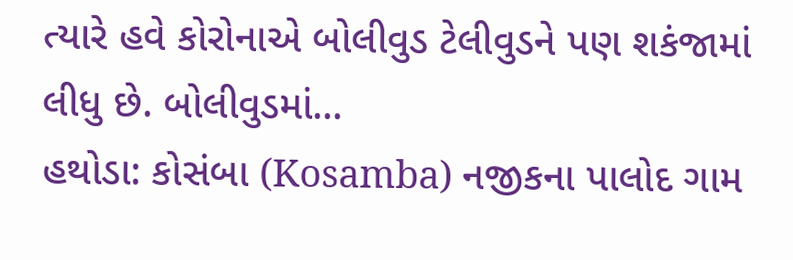ત્યારે હવે કોરોનાએ બોલીવુડ ટેલીવુડને પણ શકંજામાં લીધુ છે. બોલીવુડમાં...
હથોડા: કોસંબા (Kosamba) નજીકના પાલોદ ગામ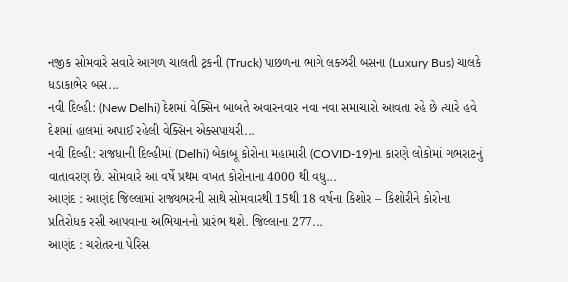નજીક સોમવારે સવારે આગળ ચાલતી ટ્રકની (Truck) પાછળના ભાગે લક્ઝરી બસના (Luxury Bus) ચાલકે ધડાકાભેર બસ...
નવી દિલ્હી: (New Delhi) દેશમાં વેક્સિન બાબતે અવારનવાર નવા નવા સમાચારો આવતા રહે છે ત્યારે હવે દેશમાં હાલમાં અપાઈ રહેલી વેક્સિન એક્સપાયરી...
નવી દિલ્હી: રાજધાની દિલ્હીમાં (Delhi) બેકાબૂ કોરોના મહામારી (COVID-19)ના કારણે લોકોમાં ગભરાટનું વાતાવરણ છે. સોમવારે આ વર્ષે પ્રથમ વખત કોરોનાના 4000 થી વધુ...
આણંદ : આણંદ જિલ્લામાં રાજ્યભરની સાથે સોમવારથી 15થી 18 વર્ષના કિશોર – કિશોરીને કોરોના પ્રતિરોધક રસી આપવાના અભિયાનનો પ્રારંભ થશે. જિલ્લાના 277...
આણંદ : ચરોતરના પેરિસ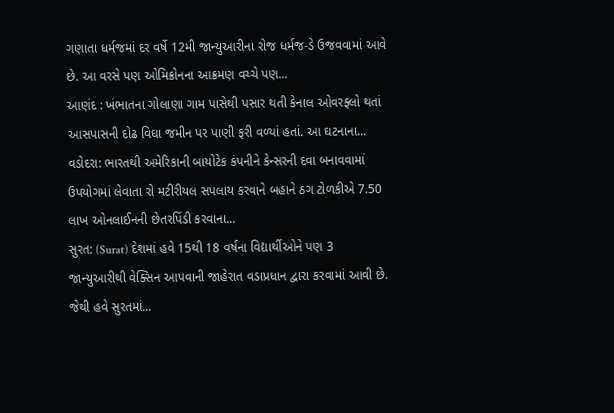ગણાતા ધર્મજમાં દર વર્ષે 12મી જાન્યુઆરીના રોજ ધર્મજ-ડે ઉજવવામાં આવે છે. આ વરસે પણ ઓમિક્રોનના આક્રમણ વચ્ચે પણ...
આણંદ : ખંભાતના ગોલાણા ગામ પાસેથી પસાર થતી કેનાલ ઓવરફ્લો થતાં આસપાસની દોઢ વિઘા જમીન પર પાણી ફરી વળ્યાં હતાં. આ ઘટનાના...
વડોદરા: ભારતથી અમેરિકાની બાયોટેક કંપનીને કેન્સરની દવા બનાવવામાં ઉપયોગમાં લેવાતા રો મટીરીયલ સપલાય કરવાને બહાને ઠગ ટોળકીએ 7.50 લાખ ઓનલાઈનની છેતરપિંડી કરવાના...
સુરત: (Surat) દેશમાં હવે 15થી 18 વર્ષના વિદ્યાર્થીઓને પણ 3 જાન્યુઆરીથી વેક્સિન આપવાની જાહેરાત વડાપ્રધાન દ્વારા કરવામાં આવી છે. જેથી હવે સુરતમાં...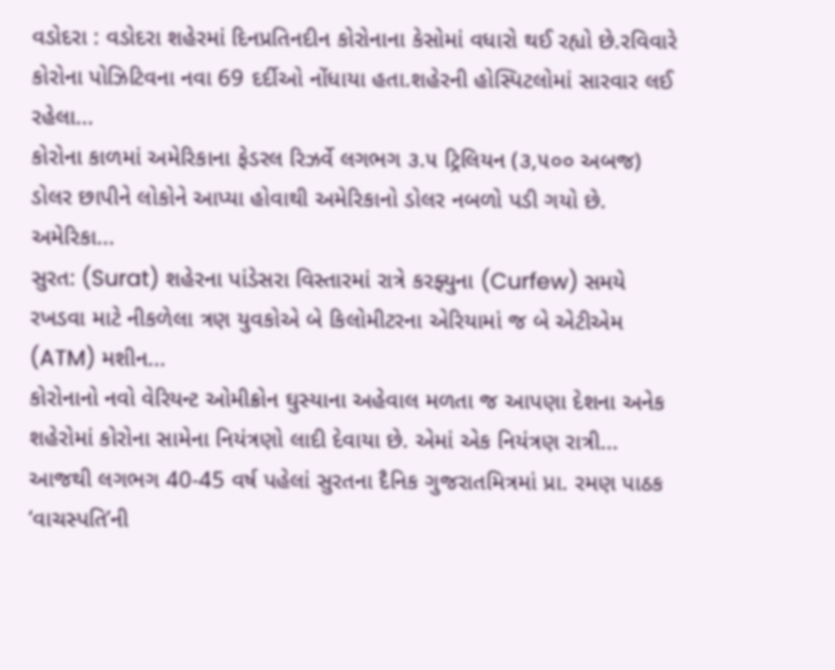વડોદરા : વડોદરા શહેરમાં દિનપ્રતિનદીન કોરોનાના કેસોમાં વધારો થઈ રહ્યો છે.રવિવારે કોરોના પોઝિટિવના નવા 69 દર્દીઓ નોંધાયા હતા.શહેરની હોસ્પિટલોમાં સારવાર લઈ રહેલા...
કોરોના કાળમાં અમેરિકાના ફેડરલ રિઝર્વે લગભગ ૩.૫ ટ્રિલિયન (૩,૫૦૦ અબજ) ડોલર છાપીને લોકોને આપ્યા હોવાથી અમેરિકાનો ડોલર નબળો પડી ગયો છે. અમેરિકા...
સુરત: (Surat) શહેરના પાંડેસરા વિસ્તારમાં રાત્રે કરફ્યુના (Curfew) સમયે રખડવા માટે નીકળેલા ત્રણ યુવકોએ બે કિલોમીટરના એરિયામાં જ બે એટીએમ (ATM) મશીન...
કોરોનાનો નવો વેરિયન્ટ ઓમીક્રોન ઘુસ્યાના અહેવાલ મળતા જ આપણા દેશના અનેક શહેરોમાં કોરોના સામેના નિયંત્રણો લાદી દેવાયા છે. એમાં એક નિયંત્રણ રાત્રી...
આજથી લગભગ 40-45 વર્ષ પહેલાં સુરતના દૈનિક ગુજરાતમિત્રમાં પ્રા. રમણ પાઠક ‘વાચસ્પતિ’ની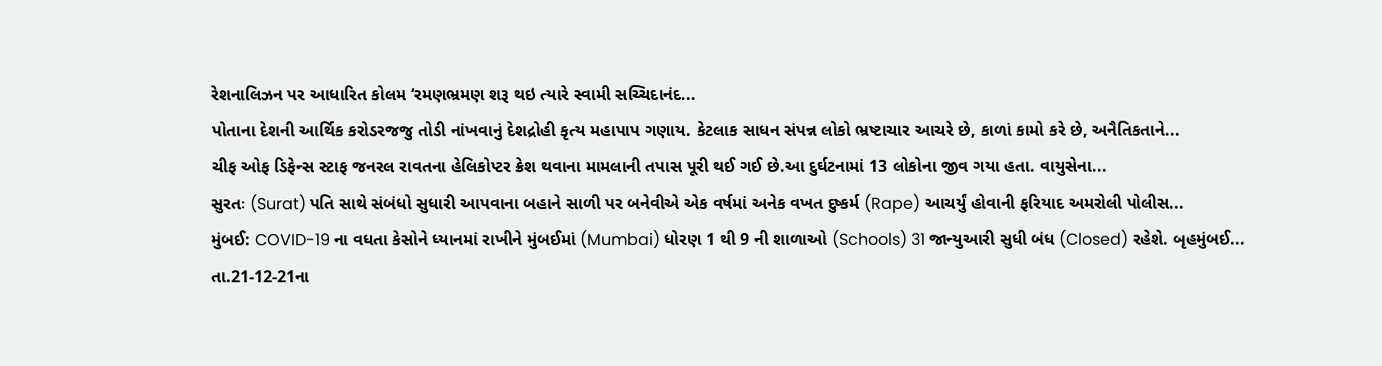રેશનાલિઝન પર આધારિત કોલમ ‘રમણભ્રમણ શરૂ થઇ ત્યારે સ્વામી સચ્ચિદાનંદ...
પોતાના દેશની આર્થિક કરોડરજજુ તોડી નાંખવાનું દેશદ્રોહી કૃત્ય મહાપાપ ગણાય. કેટલાક સાધન સંપન્ન લોકો ભ્રષ્ટાચાર આચરે છે, કાળાં કામો કરે છે, અનૈતિકતાને...
ચીફ ઓફ ડિફેન્સ સ્ટાફ જનરલ રાવતના હેલિકોપ્ટર ક્રેશ થવાના મામલાની તપાસ પૂરી થઈ ગઈ છે.આ દુર્ઘટનામાં 13 લોકોના જીવ ગયા હતા. વાયુસેના...
સુરતઃ (Surat) પતિ સાથે સંબંધો સુધારી આપવાના બહાને સાળી પર બનેવીએ એક વર્ષમાં અનેક વખત દુષ્કર્મ (Rape) આચર્યું હોવાની ફરિયાદ અમરોલી પોલીસ...
મુંબઈ: COVID-19 ના વધતા કેસોને ધ્યાનમાં રાખીને મુંબઈમાં (Mumbai) ધોરણ 1 થી 9 ની શાળાઓ (Schools) 31 જાન્યુઆરી સુધી બંધ (Closed) રહેશે. બૃહમુંબઈ...
તા.21-12-21ના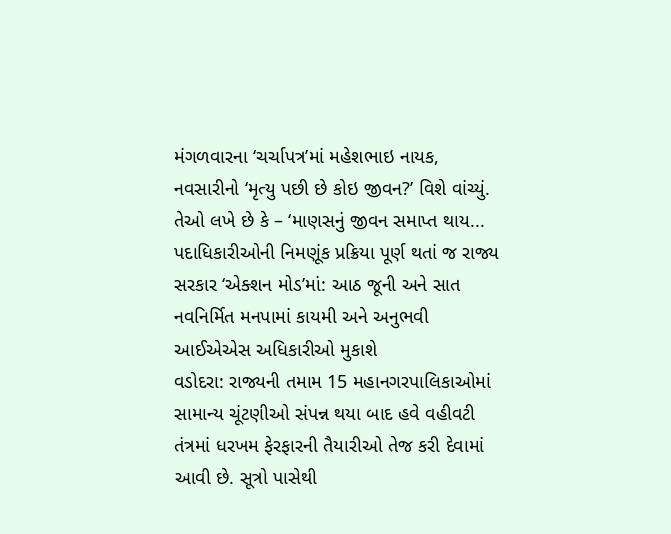મંગળવારના ‘ચર્ચાપત્ર’માં મહેશભાઇ નાયક, નવસારીનો ‘મૃત્યુ પછી છે કોઇ જીવન?’ વિશે વાંચ્યું. તેઓ લખે છે કે – ‘માણસનું જીવન સમાપ્ત થાય...
પદાધિકારીઓની નિમણૂંક પ્રક્રિયા પૂર્ણ થતાં જ રાજ્ય સરકાર ‘એક્શન મોડ’માં: આઠ જૂની અને સાત નવનિર્મિત મનપામાં કાયમી અને અનુભવી આઈએએસ અધિકારીઓ મુકાશે
વડોદરા: રાજ્યની તમામ 15 મહાનગરપાલિકાઓમાં સામાન્ય ચૂંટણીઓ સંપન્ન થયા બાદ હવે વહીવટી તંત્રમાં ધરખમ ફેરફારની તૈયારીઓ તેજ કરી દેવામાં આવી છે. સૂત્રો પાસેથી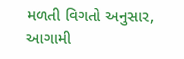મળતી વિગતો અનુસાર, આગામી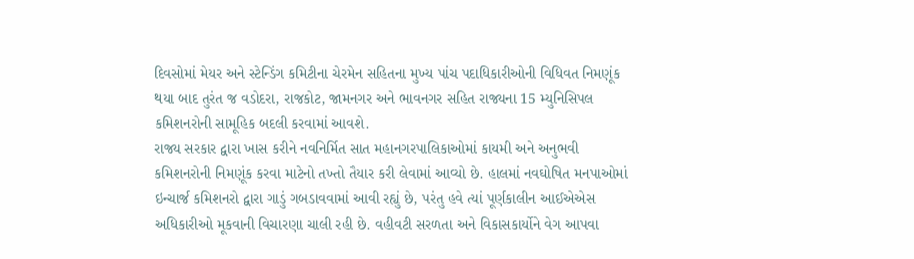દિવસોમાં મેયર અને સ્ટેન્ડિંગ કમિટીના ચેરમેન સહિતના મુખ્ય પાંચ પદાધિકારીઓની વિધિવત નિમણૂંક થયા બાદ તુરંત જ વડોદરા, રાજકોટ, જામનગર અને ભાવનગર સહિત રાજ્યના 15 મ્યુનિસિપલ કમિશનરોની સામૂહિક બદલી કરવામાં આવશે.
રાજ્ય સરકાર દ્વારા ખાસ કરીને નવનિર્મિત સાત મહાનગરપાલિકાઓમાં કાયમી અને અનુભવી કમિશનરોની નિમણૂંક કરવા માટેનો તખ્તો તૈયાર કરી લેવામાં આવ્યો છે. હાલમાં નવઘોષિત મનપાઓમાં ઇન્ચાર્જ કમિશનરો દ્વારા ગાડું ગબડાવવામાં આવી રહ્યું છે, પરંતુ હવે ત્યાં પૂર્ણકાલીન આઈએએસ અધિકારીઓ મૂકવાની વિચારણા ચાલી રહી છે. વહીવટી સરળતા અને વિકાસકાર્યોને વેગ આપવા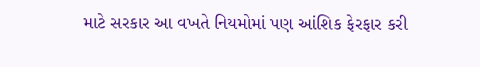માટે સરકાર આ વખતે નિયમોમાં પણ આંશિક ફેરફાર કરી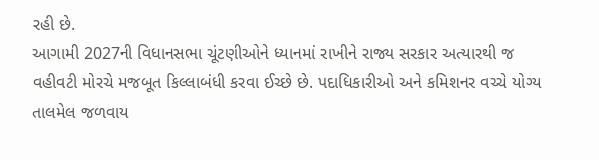રહી છે.
આગામી 2027ની વિધાનસભા ચૂંટણીઓને ધ્યાનમાં રાખીને રાજ્ય સરકાર અત્યારથી જ વહીવટી મોરચે મજબૂત કિલ્લાબંધી કરવા ઈચ્છે છે. પદાધિકારીઓ અને કમિશનર વચ્ચે યોગ્ય તાલમેલ જળવાય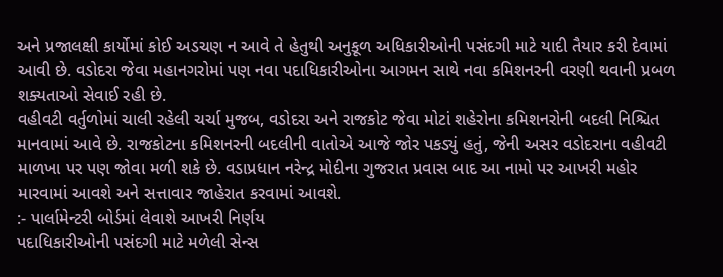અને પ્રજાલક્ષી કાર્યોમાં કોઈ અડચણ ન આવે તે હેતુથી અનુકૂળ અધિકારીઓની પસંદગી માટે યાદી તૈયાર કરી દેવામાં આવી છે. વડોદરા જેવા મહાનગરોમાં પણ નવા પદાધિકારીઓના આગમન સાથે નવા કમિશનરની વરણી થવાની પ્રબળ શક્યતાઓ સેવાઈ રહી છે.
વહીવટી વર્તુળોમાં ચાલી રહેલી ચર્ચા મુજબ, વડોદરા અને રાજકોટ જેવા મોટાં શહેરોના કમિશનરોની બદલી નિશ્ચિત માનવામાં આવે છે. રાજકોટના કમિશનરની બદલીની વાતોએ આજે જોર પકડ્યું હતું, જેની અસર વડોદરાના વહીવટી માળખા પર પણ જોવા મળી શકે છે. વડાપ્રધાન નરેન્દ્ર મોદીના ગુજરાત પ્રવાસ બાદ આ નામો પર આખરી મહોર મારવામાં આવશે અને સત્તાવાર જાહેરાત કરવામાં આવશે.
:- પાર્લામેન્ટરી બોર્ડમાં લેવાશે આખરી નિર્ણય
પદાધિકારીઓની પસંદગી માટે મળેલી સેન્સ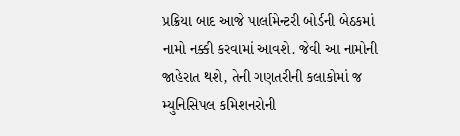પ્રક્રિયા બાદ આજે પાર્લામેન્ટરી બોર્ડની બેઠકમાં નામો નક્કી કરવામાં આવશે. જેવી આ નામોની જાહેરાત થશે, તેની ગણતરીની કલાકોમાં જ મ્યુનિસિપલ કમિશનરોની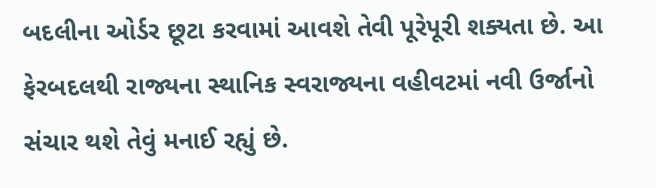બદલીના ઓર્ડર છૂટા કરવામાં આવશે તેવી પૂરેપૂરી શક્યતા છે. આ ફેરબદલથી રાજ્યના સ્થાનિક સ્વરાજ્યના વહીવટમાં નવી ઉર્જાનો સંચાર થશે તેવું મનાઈ રહ્યું છે.